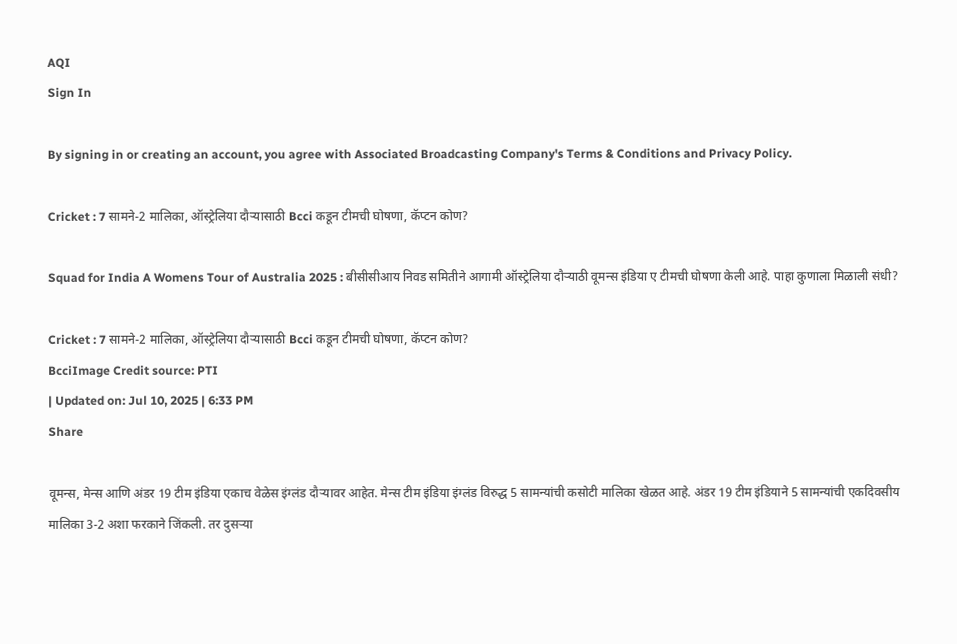AQI
Sign In

By signing in or creating an account, you agree with Associated Broadcasting Company's Terms & Conditions and Privacy Policy.

Cricket : 7 सामने-2 मालिका, ऑस्ट्रेलिया दौऱ्यासाठी Bcci कडून टीमची घोषणा, कॅप्टन कोण?

Squad for India A Womens Tour of Australia 2025 : बीसीसीआय निवड समितीने आगामी ऑस्ट्रेलिया दौऱ्याठी वूमन्स इंडिया ए टीमची घोषणा केली आहे. पाहा कुणाला मिळाली संधी?

Cricket : 7 सामने-2 मालिका, ऑस्ट्रेलिया दौऱ्यासाठी Bcci कडून टीमची घोषणा, कॅप्टन कोण?
BcciImage Credit source: PTI
| Updated on: Jul 10, 2025 | 6:33 PM
Share

वूमन्स, मेन्स आणि अंडर 19 टीम इंडिया एकाच वेळेस इंग्लंड दौऱ्यावर आहेत. मेन्स टीम इंडिया इंग्लंड विरुद्ध 5 सामन्यांची कसोटी मालिका खेळत आहे. अंडर 19 टीम इंडियाने 5 सामन्यांची एकदिवसीय मालिका 3-2 अशा फरकाने जिंकली. तर दुसऱ्या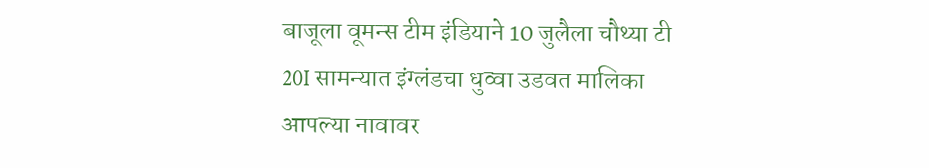बाजूला वूमन्स टीम इंडियाने 10 जुलैला चौथ्या टी 20I सामन्यात इंग्लंडचा धुव्वा उडवत मालिका आपल्या नावावर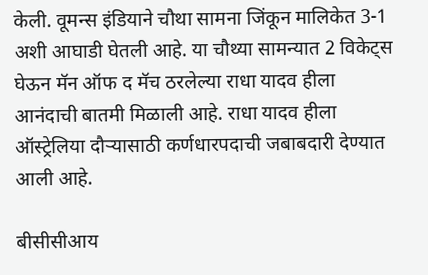केली. वूमन्स इंडियाने चौथा सामना जिंकून मालिकेत 3-1 अशी आघाडी घेतली आहे. या चौथ्या सामन्यात 2 विकेट्स घेऊन मॅन ऑफ द मॅच ठरलेल्या राधा यादव हीला आनंदाची बातमी मिळाली आहे. राधा यादव हीला ऑस्ट्रेलिया दौऱ्यासाठी कर्णधारपदाची जबाबदारी देण्यात आली आहे.

बीसीसीआय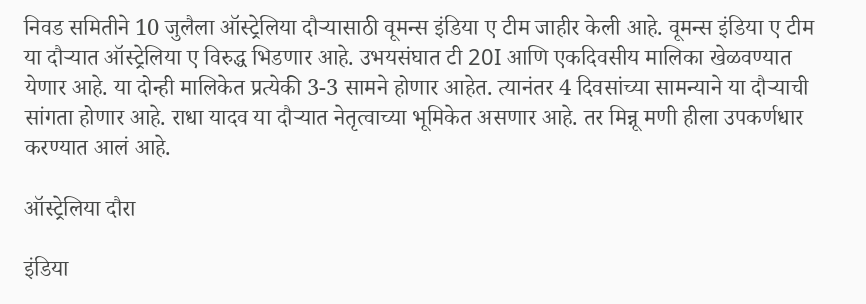निवड समितीने 10 जुलैला ऑस्ट्रेलिया दौऱ्यासाठी वूमन्स इंडिया ए टीम जाहीर केली आहे. वूमन्स इंडिया ए टीम या दौऱ्यात ऑस्ट्रेलिया ए विरुद्ध भिडणार आहे. उभयसंघात टी 20I आणि एकदिवसीय मालिका खेळवण्यात येणार आहे. या दोन्ही मालिकेत प्रत्येकी 3-3 सामने होणार आहेत. त्यानंतर 4 दिवसांच्या सामन्याने या दौऱ्याची सांगता होणार आहे. राधा यादव या दौऱ्यात नेतृत्वाच्या भूमिकेत असणार आहे. तर मिन्नू मणी हीला उपकर्णधार करण्यात आलं आहे.

ऑस्ट्रेलिया दौरा

इंडिया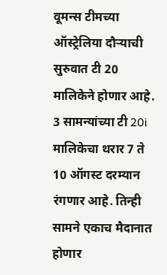वूमन्स टीमच्या ऑस्ट्रेलिया दौऱ्याची सुरुवात टी 20 मालिकेने होणार आहे. 3 सामन्यांच्या टी 20i मालिकेचा थरार 7 ते 10 ऑगस्ट दरम्यान रंगणार आहे. तिन्ही सामने एकाच मैदानात होणार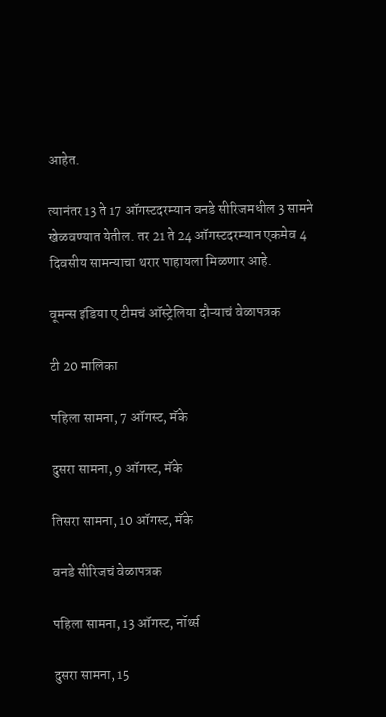आहेत.

त्यानंतर 13 ते 17 ऑगस्टदरम्यान वनडे सीरिजमधील 3 सामने खेळवण्यात येतील. तर 21 ते 24 ऑगस्टदरम्यान एकमेव 4 दिवसीय सामन्याचा थरार पाहायला मिळणार आहे.

वूमन्स इंडिया ए टीमचं ऑस्ट्रेलिया दौऱ्याचं वेळापत्रक

टी 20 मालिका

पहिला सामना, 7 ऑगस्ट, मॅके

दुसरा सामना, 9 ऑगस्ट, मॅके

तिसरा सामना, 10 ऑगस्ट, मॅके

वनडे सीरिजचं वेळापत्रक

पहिला सामना, 13 ऑगस्ट, नॉर्थ्स

दुसरा सामना, 15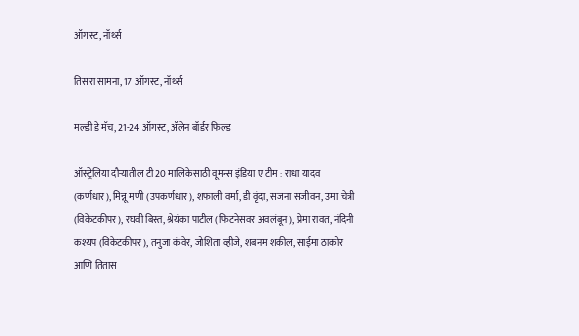ऑगस्ट, नॉर्थ्स

तिसरा सामना, 17 ऑगस्ट, नॉर्थ्स

मल्डी डे मॅच, 21-24 ऑगस्ट, ॲलेन बॉर्डर फिल्ड

ऑस्ट्रेलिया दौऱ्यातील टी 20 मालिकेसाठी वूमन्स इंडिया ए टीम : राधा यादव (कर्णधार), मिन्नू मणी (उपकर्णधार), शफाली वर्मा, डी वृंदा, सजना सजीवन, उमा चेत्री (विकेटकीपर), रघवी बिस्त, श्रेयंका पाटील (फिटनेसवर अवलंबून), प्रेमा रावत, नंदिनी कश्यप (विकेटकीपर), तनुजा कंवेर, जोशिता व्हीजे, शबनम शकील, साईमा ठाकोर आणि तितास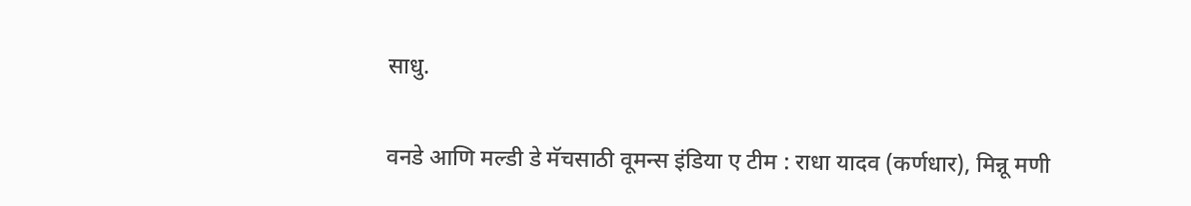साधु.

वनडे आणि मल्डी डे मॅचसाठी वूमन्स इंडिया ए टीम : राधा यादव (कर्णधार), मिन्नू मणी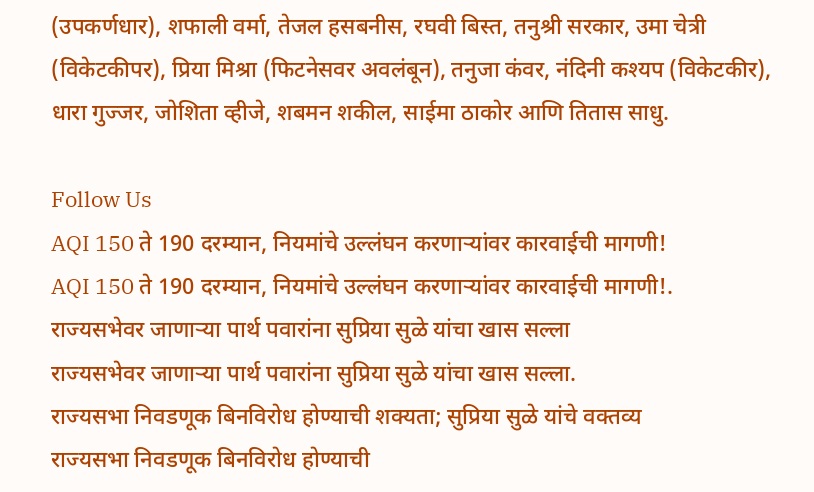(उपकर्णधार), शफाली वर्मा, तेजल हसबनीस, रघवी बिस्त, तनुश्री सरकार, उमा चेत्री (विकेटकीपर), प्रिया मिश्रा (फिटनेसवर अवलंबून), तनुजा कंवर, नंदिनी कश्यप (विकेटकीर), धारा गुज्जर, जोशिता व्हीजे, शबमन शकील, साईमा ठाकोर आणि तितास साधु.

Follow Us
AQI 150 ते 190 दरम्यान, नियमांचे उल्लंघन करणाऱ्यांवर कारवाईची मागणी!
AQI 150 ते 190 दरम्यान, नियमांचे उल्लंघन करणाऱ्यांवर कारवाईची मागणी!.
राज्यसभेवर जाणाऱ्या पार्थ पवारांना सुप्रिया सुळे यांचा खास सल्ला
राज्यसभेवर जाणाऱ्या पार्थ पवारांना सुप्रिया सुळे यांचा खास सल्ला.
राज्यसभा निवडणूक बिनविरोध होण्याची शक्यता; सुप्रिया सुळे यांचे वक्तव्य
राज्यसभा निवडणूक बिनविरोध होण्याची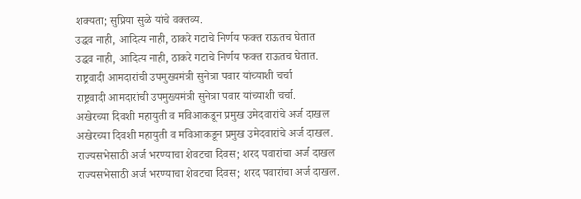शक्यता; सुप्रिया सुळे यांचे वक्तव्य.
उद्धव नाही, आदित्य नाही, ठाकरे गटाचे निर्णय फक्त राऊतच घेतात
उद्धव नाही, आदित्य नाही, ठाकरे गटाचे निर्णय फक्त राऊतच घेतात.
राष्ट्रवादी आमदारांची उपमुख्यमंत्री सुनेत्रा पवार यांच्याशी चर्चा
राष्ट्रवादी आमदारांची उपमुख्यमंत्री सुनेत्रा पवार यांच्याशी चर्चा.
अखेरच्या दिवशी महायुती व मविआकडून प्रमुख उमेदवारांचे अर्ज दाखल
अखेरच्या दिवशी महायुती व मविआकडून प्रमुख उमेदवारांचे अर्ज दाखल.
राज्यसभेसाठी अर्ज भरण्याचा शेवटचा दिवस; शरद पवारांचा अर्ज दाखल
राज्यसभेसाठी अर्ज भरण्याचा शेवटचा दिवस; शरद पवारांचा अर्ज दाखल.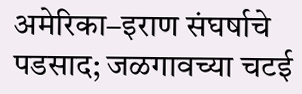अमेरिका–इराण संघर्षाचे पडसाद; जळगावच्या चटई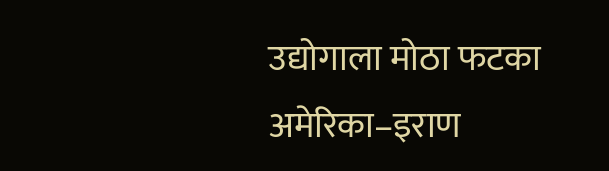उद्योगाला मोठा फटका
अमेरिका–इराण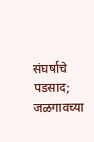संघर्षाचे पडसाद; जळगावच्या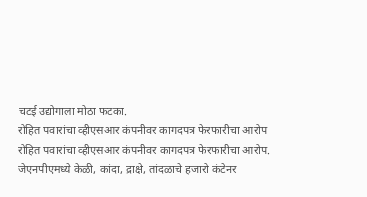चटई उद्योगाला मोठा फटका.
रोहित पवारांचा व्हीएसआर कंपनीवर कागदपत्र फेरफारीचा आरोप
रोहित पवारांचा व्हीएसआर कंपनीवर कागदपत्र फेरफारीचा आरोप.
जेएनपीएमध्ये केळी, कांदा, द्राक्षे, तांदळाचे हजारो कंटेनर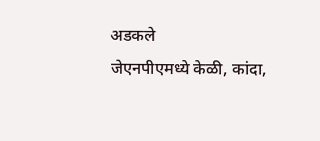अडकले
जेएनपीएमध्ये केळी, कांदा,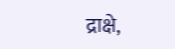द्राक्षे,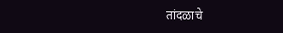तांदळाचे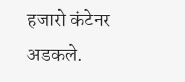हजारो कंटेनर अडकले.